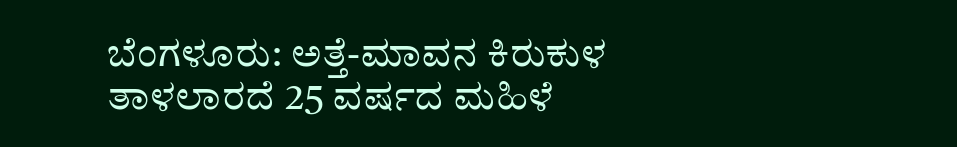ಬೆಂಗಳೂರು: ಅತ್ತೆ-ಮಾವನ ಕಿರುಕುಳ ತಾಳಲಾರದೆ 25 ವರ್ಷದ ಮಹಿಳೆ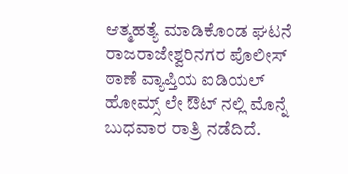ಆತ್ಮಹತ್ಯೆ ಮಾಡಿಕೊಂಡ ಘಟನೆ ರಾಜರಾಜೇಶ್ವರಿನಗರ ಪೊಲೀಸ್ ಠಾಣೆ ವ್ಯಾಪ್ತಿಯ ಐಡಿಯಲ್ ಹೋಮ್ಸ್ ಲೇ ಔಟ್ ನಲ್ಲಿ ಮೊನ್ನೆ ಬುಧವಾರ ರಾತ್ರಿ ನಡೆದಿದೆ.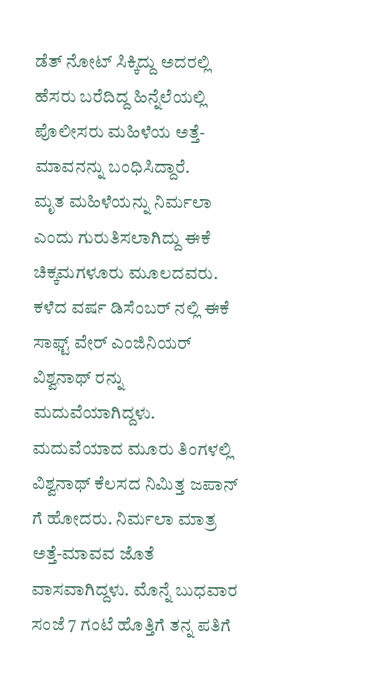ಡೆತ್ ನೋಟ್ ಸಿಕ್ಕಿದ್ದು ಅದರಲ್ಲಿ ಹೆಸರು ಬರೆದಿದ್ದ ಹಿನ್ನೆಲೆಯಲ್ಲಿ ಪೊಲೀಸರು ಮಹಿಳೆಯ ಅತ್ತೆ-ಮಾವನನ್ನು ಬಂಧಿಸಿದ್ದಾರೆ.
ಮೃತ ಮಹಿಳೆಯನ್ನು ನಿರ್ಮಲಾ ಎಂದು ಗುರುತಿಸಲಾಗಿದ್ದು ಈಕೆ ಚಿಕ್ಕಮಗಳೂರು ಮೂಲದವರು. ಕಳೆದ ವರ್ಷ ಡಿಸೆಂಬರ್ ನಲ್ಲಿ ಈಕೆ ಸಾಫ್ಟ್ ವೇರ್ ಎಂಜಿನಿಯರ್ ವಿಶ್ವನಾಥ್ ರನ್ನು ಮದುವೆಯಾಗಿದ್ದಳು.
ಮದುವೆಯಾದ ಮೂರು ತಿಂಗಳಲ್ಲಿ ವಿಶ್ವನಾಥ್ ಕೆಲಸದ ನಿಮಿತ್ತ ಜಪಾನ್ ಗೆ ಹೋದರು. ನಿರ್ಮಲಾ ಮಾತ್ರ ಅತ್ತೆ-ಮಾವವ ಜೊತೆ ವಾಸವಾಗಿದ್ದಳು. ಮೊನ್ನೆ ಬುಧವಾರ ಸಂಜೆ 7 ಗಂಟೆ ಹೊತ್ತಿಗೆ ತನ್ನ ಪತಿಗೆ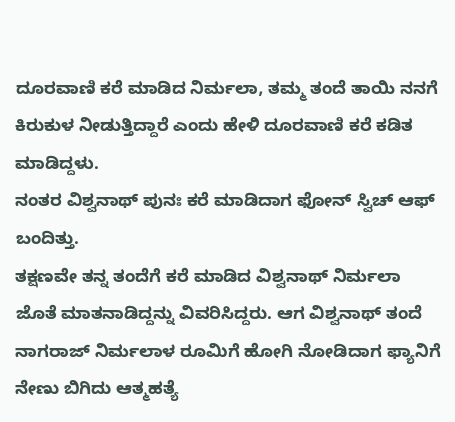ದೂರವಾಣಿ ಕರೆ ಮಾಡಿದ ನಿರ್ಮಲಾ, ತಮ್ಮ ತಂದೆ ತಾಯಿ ನನಗೆ ಕಿರುಕುಳ ನೀಡುತ್ತಿದ್ದಾರೆ ಎಂದು ಹೇಳಿ ದೂರವಾಣಿ ಕರೆ ಕಡಿತ ಮಾಡಿದ್ದಳು.
ನಂತರ ವಿಶ್ವನಾಥ್ ಪುನಃ ಕರೆ ಮಾಡಿದಾಗ ಫೋನ್ ಸ್ವಿಚ್ ಆಫ್ ಬಂದಿತ್ತು.
ತಕ್ಷಣವೇ ತನ್ನ ತಂದೆಗೆ ಕರೆ ಮಾಡಿದ ವಿಶ್ವನಾಥ್ ನಿರ್ಮಲಾ ಜೊತೆ ಮಾತನಾಡಿದ್ದನ್ನು ವಿವರಿಸಿದ್ದರು. ಆಗ ವಿಶ್ವನಾಥ್ ತಂದೆ ನಾಗರಾಜ್ ನಿರ್ಮಲಾಳ ರೂಮಿಗೆ ಹೋಗಿ ನೋಡಿದಾಗ ಫ್ಯಾನಿಗೆ ನೇಣು ಬಿಗಿದು ಆತ್ಮಹತ್ಯೆ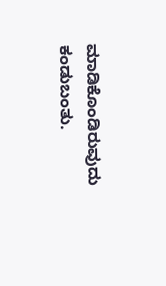ಮಾಡಿಕೊಂಡಿರುವುದು ಕಂಡುಬಂತು.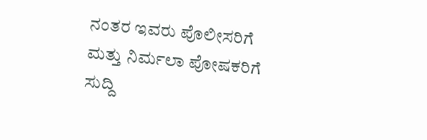ನಂತರ ಇವರು ಪೊಲೀಸರಿಗೆ ಮತ್ತು ನಿರ್ಮಲಾ ಪೋಷಕರಿಗೆ ಸುದ್ದಿ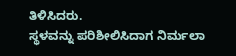ತಿಳಿಸಿದರು.
ಸ್ಥಳವನ್ನು ಪರಿಶೀಲಿಸಿದಾಗ ನಿರ್ಮಲಾ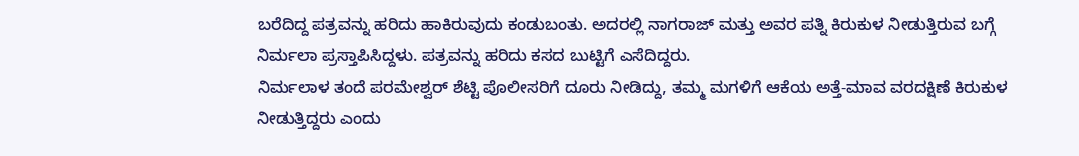ಬರೆದಿದ್ದ ಪತ್ರವನ್ನು ಹರಿದು ಹಾಕಿರುವುದು ಕಂಡುಬಂತು. ಅದರಲ್ಲಿ ನಾಗರಾಜ್ ಮತ್ತು ಅವರ ಪತ್ನಿ ಕಿರುಕುಳ ನೀಡುತ್ತಿರುವ ಬಗ್ಗೆ ನಿರ್ಮಲಾ ಪ್ರಸ್ತಾಪಿಸಿದ್ದಳು. ಪತ್ರವನ್ನು ಹರಿದು ಕಸದ ಬುಟ್ಟಿಗೆ ಎಸೆದಿದ್ದರು.
ನಿರ್ಮಲಾಳ ತಂದೆ ಪರಮೇಶ್ವರ್ ಶೆಟ್ಟಿ ಪೊಲೀಸರಿಗೆ ದೂರು ನೀಡಿದ್ದು, ತಮ್ಮ ಮಗಳಿಗೆ ಆಕೆಯ ಅತ್ತೆ-ಮಾವ ವರದಕ್ಷಿಣೆ ಕಿರುಕುಳ ನೀಡುತ್ತಿದ್ದರು ಎಂದು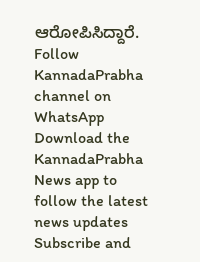ಆರೋಪಿಸಿದ್ದಾರೆ.
Follow KannadaPrabha channel on WhatsApp
Download the KannadaPrabha News app to follow the latest news updates
Subscribe and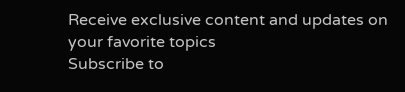Receive exclusive content and updates on your favorite topics
Subscribe to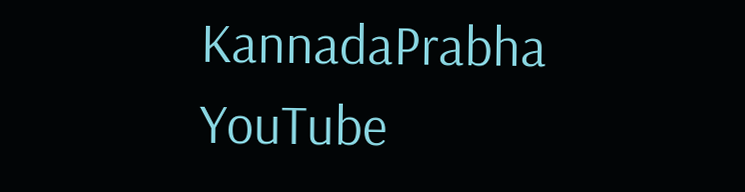KannadaPrabha YouTube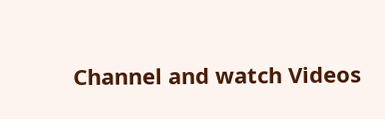Channel and watch Videos